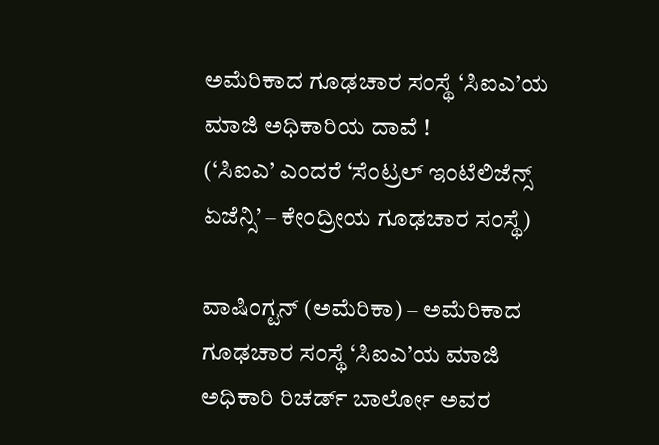ಅಮೆರಿಕಾದ ಗೂಢಚಾರ ಸಂಸ್ಥೆ ‘ಸಿಐಎ’ಯ ಮಾಜಿ ಅಧಿಕಾರಿಯ ದಾವೆ !
(‘ಸಿಐಎ’ ಎಂದರೆ ‘ಸೆಂಟ್ರಲ್ ಇಂಟೆಲಿಜೆನ್ಸ್ ಏಜೆನ್ಸಿ’ – ಕೇಂದ್ರೀಯ ಗೂಢಚಾರ ಸಂಸ್ಥೆ)

ವಾಷಿಂಗ್ಟನ್ (ಅಮೆರಿಕಾ) – ಅಮೆರಿಕಾದ ಗೂಢಚಾರ ಸಂಸ್ಥೆ ‘ಸಿಐಎ’ಯ ಮಾಜಿ ಅಧಿಕಾರಿ ರಿಚರ್ಡ್ ಬಾರ್ಲೋ ಅವರ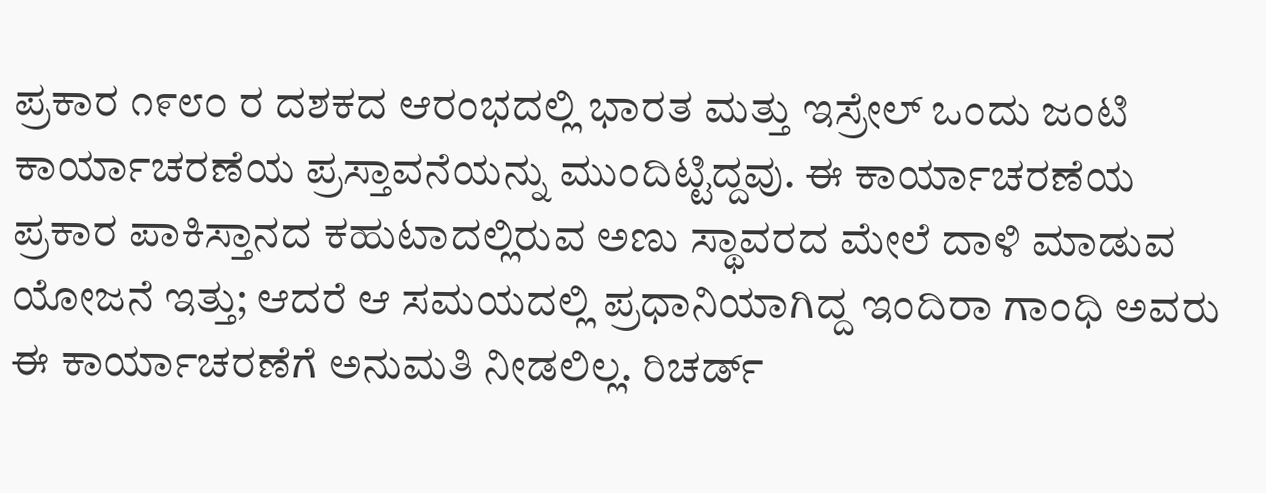ಪ್ರಕಾರ ೧೯೮೦ ರ ದಶಕದ ಆರಂಭದಲ್ಲಿ ಭಾರತ ಮತ್ತು ಇಸ್ರೇಲ್ ಒಂದು ಜಂಟಿ ಕಾರ್ಯಾಚರಣೆಯ ಪ್ರಸ್ತಾವನೆಯನ್ನು ಮುಂದಿಟ್ಟಿದ್ದವು. ಈ ಕಾರ್ಯಾಚರಣೆಯ ಪ್ರಕಾರ ಪಾಕಿಸ್ತಾನದ ಕಹುಟಾದಲ್ಲಿರುವ ಅಣು ಸ್ಥಾವರದ ಮೇಲೆ ದಾಳಿ ಮಾಡುವ ಯೋಜನೆ ಇತ್ತು; ಆದರೆ ಆ ಸಮಯದಲ್ಲಿ ಪ್ರಧಾನಿಯಾಗಿದ್ದ ಇಂದಿರಾ ಗಾಂಧಿ ಅವರು ಈ ಕಾರ್ಯಾಚರಣೆಗೆ ಅನುಮತಿ ನೀಡಲಿಲ್ಲ. ರಿಚರ್ಡ್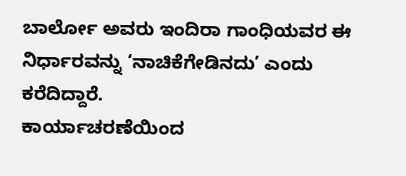ಬಾರ್ಲೋ ಅವರು ಇಂದಿರಾ ಗಾಂಧಿಯವರ ಈ ನಿರ್ಧಾರವನ್ನು ‘ನಾಚಿಕೆಗೇಡಿನದು’ ಎಂದು ಕರೆದಿದ್ದಾರೆ.
ಕಾರ್ಯಾಚರಣೆಯಿಂದ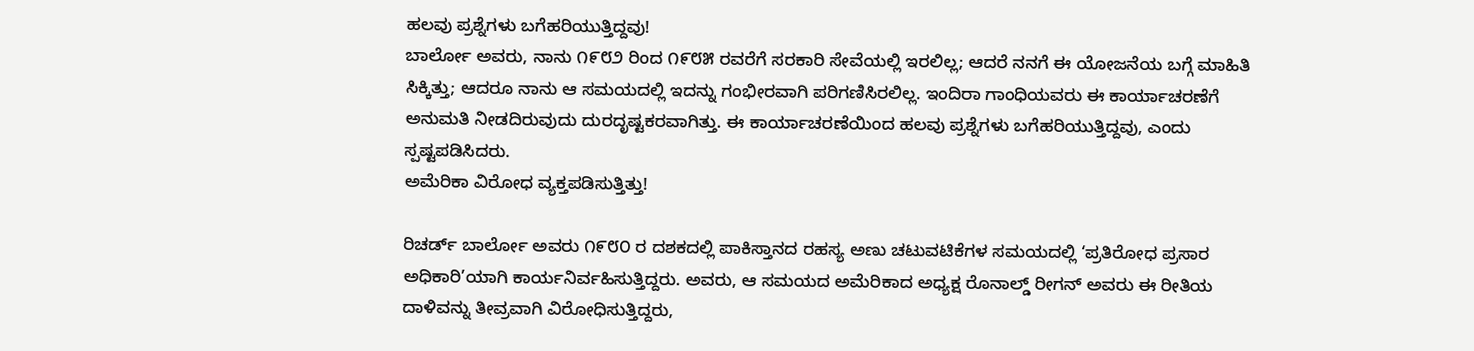ಹಲವು ಪ್ರಶ್ನೆಗಳು ಬಗೆಹರಿಯುತ್ತಿದ್ದವು!
ಬಾರ್ಲೋ ಅವರು, ನಾನು ೧೯೮೨ ರಿಂದ ೧೯೮೫ ರವರೆಗೆ ಸರಕಾರಿ ಸೇವೆಯಲ್ಲಿ ಇರಲಿಲ್ಲ; ಆದರೆ ನನಗೆ ಈ ಯೋಜನೆಯ ಬಗ್ಗೆ ಮಾಹಿತಿ ಸಿಕ್ಕಿತ್ತು; ಆದರೂ ನಾನು ಆ ಸಮಯದಲ್ಲಿ ಇದನ್ನು ಗಂಭೀರವಾಗಿ ಪರಿಗಣಿಸಿರಲಿಲ್ಲ. ಇಂದಿರಾ ಗಾಂಧಿಯವರು ಈ ಕಾರ್ಯಾಚರಣೆಗೆ ಅನುಮತಿ ನೀಡದಿರುವುದು ದುರದೃಷ್ಟಕರವಾಗಿತ್ತು. ಈ ಕಾರ್ಯಾಚರಣೆಯಿಂದ ಹಲವು ಪ್ರಶ್ನೆಗಳು ಬಗೆಹರಿಯುತ್ತಿದ್ದವು, ಎಂದು ಸ್ಪಷ್ಟಪಡಿಸಿದರು.
ಅಮೆರಿಕಾ ವಿರೋಧ ವ್ಯಕ್ತಪಡಿಸುತ್ತಿತ್ತು!

ರಿಚರ್ಡ್ ಬಾರ್ಲೋ ಅವರು ೧೯೮೦ ರ ದಶಕದಲ್ಲಿ ಪಾಕಿಸ್ತಾನದ ರಹಸ್ಯ ಅಣು ಚಟುವಟಿಕೆಗಳ ಸಮಯದಲ್ಲಿ ‘ಪ್ರತಿರೋಧ ಪ್ರಸಾರ ಅಧಿಕಾರಿ’ಯಾಗಿ ಕಾರ್ಯನಿರ್ವಹಿಸುತ್ತಿದ್ದರು. ಅವರು, ಆ ಸಮಯದ ಅಮೆರಿಕಾದ ಅಧ್ಯಕ್ಷ ರೊನಾಲ್ಡ್ ರೀಗನ್ ಅವರು ಈ ರೀತಿಯ ದಾಳಿವನ್ನು ತೀವ್ರವಾಗಿ ವಿರೋಧಿಸುತ್ತಿದ್ದರು,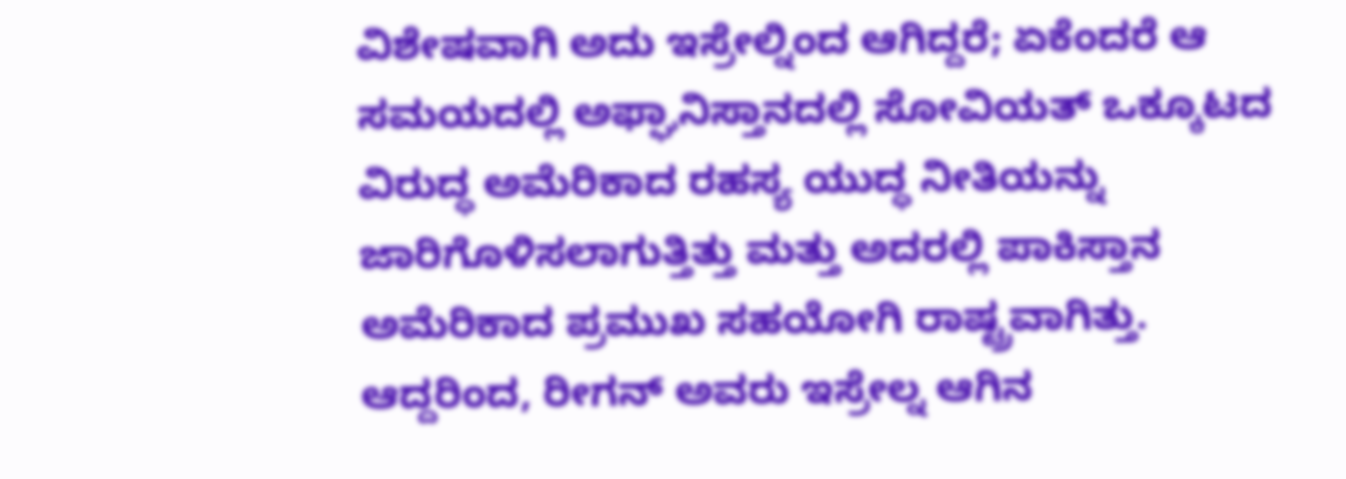ವಿಶೇಷವಾಗಿ ಅದು ಇಸ್ರೇಲ್ನಿಂದ ಆಗಿದ್ದರೆ; ಏಕೆಂದರೆ ಆ ಸಮಯದಲ್ಲಿ ಅಫ್ಘಾನಿಸ್ತಾನದಲ್ಲಿ ಸೋವಿಯತ್ ಒಕ್ಕೂಟದ ವಿರುದ್ಧ ಅಮೆರಿಕಾದ ರಹಸ್ಯ ಯುದ್ಧ ನೀತಿಯನ್ನು ಜಾರಿಗೊಳಿಸಲಾಗುತ್ತಿತ್ತು ಮತ್ತು ಅದರಲ್ಲಿ ಪಾಕಿಸ್ತಾನ ಅಮೆರಿಕಾದ ಪ್ರಮುಖ ಸಹಯೋಗಿ ರಾಷ್ಟ್ರವಾಗಿತ್ತು. ಆದ್ದರಿಂದ, ರೀಗನ್ ಅವರು ಇಸ್ರೇಲ್ನ ಆಗಿನ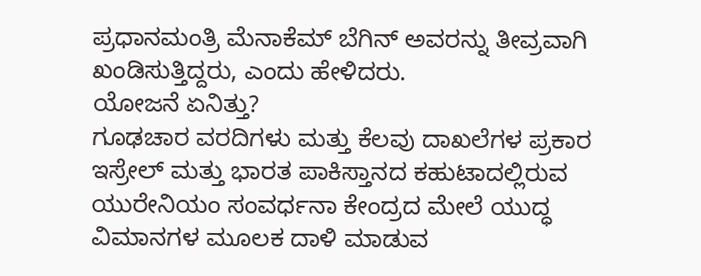ಪ್ರಧಾನಮಂತ್ರಿ ಮೆನಾಕೆಮ್ ಬೆಗಿನ್ ಅವರನ್ನು ತೀವ್ರವಾಗಿ ಖಂಡಿಸುತ್ತಿದ್ದರು, ಎಂದು ಹೇಳಿದರು.
ಯೋಜನೆ ಏನಿತ್ತು?
ಗೂಢಚಾರ ವರದಿಗಳು ಮತ್ತು ಕೆಲವು ದಾಖಲೆಗಳ ಪ್ರಕಾರ ಇಸ್ರೇಲ್ ಮತ್ತು ಭಾರತ ಪಾಕಿಸ್ತಾನದ ಕಹುಟಾದಲ್ಲಿರುವ ಯುರೇನಿಯಂ ಸಂವರ್ಧನಾ ಕೇಂದ್ರದ ಮೇಲೆ ಯುದ್ಧ ವಿಮಾನಗಳ ಮೂಲಕ ದಾಳಿ ಮಾಡುವ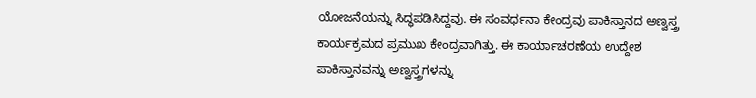ಯೋಜನೆಯನ್ನು ಸಿದ್ಧಪಡಿಸಿದ್ದವು. ಈ ಸಂವರ್ಧನಾ ಕೇಂದ್ರವು ಪಾಕಿಸ್ತಾನದ ಅಣ್ವಸ್ತ್ರ ಕಾರ್ಯಕ್ರಮದ ಪ್ರಮುಖ ಕೇಂದ್ರವಾಗಿತ್ತು. ಈ ಕಾರ್ಯಾಚರಣೆಯ ಉದ್ದೇಶ ಪಾಕಿಸ್ತಾನವನ್ನು ಅಣ್ವಸ್ತ್ರಗಳನ್ನು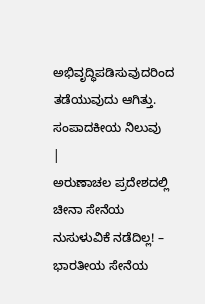ಅಭಿವೃದ್ಧಿಪಡಿಸುವುದರಿಂದ ತಡೆಯುವುದು ಆಗಿತ್ತು.
ಸಂಪಾದಕೀಯ ನಿಲುವು
|
ಅರುಣಾಚಲ ಪ್ರದೇಶದಲ್ಲಿ ಚೀನಾ ಸೇನೆಯ ನುಸುಳುವಿಕೆ ನಡೆದಿಲ್ಲ! – ಭಾರತೀಯ ಸೇನೆಯ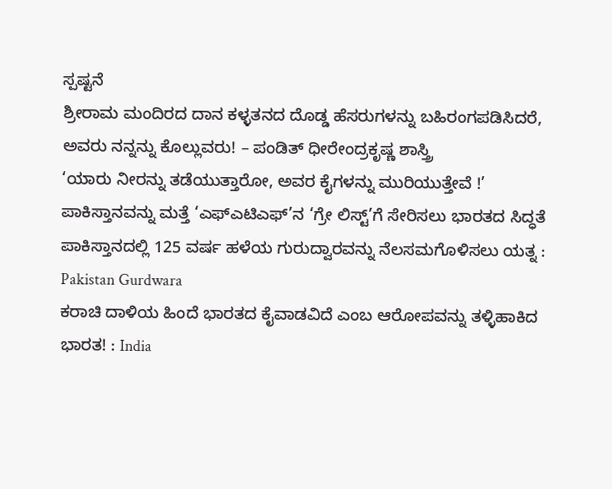ಸ್ಪಷ್ಟನೆ
ಶ್ರೀರಾಮ ಮಂದಿರದ ದಾನ ಕಳ್ಳತನದ ದೊಡ್ಡ ಹೆಸರುಗಳನ್ನು ಬಹಿರಂಗಪಡಿಸಿದರೆ, ಅವರು ನನ್ನನ್ನು ಕೊಲ್ಲುವರು! – ಪಂಡಿತ್ ಧೀರೇಂದ್ರಕೃಷ್ಣ ಶಾಸ್ತ್ರಿ
‘ಯಾರು ನೀರನ್ನು ತಡೆಯುತ್ತಾರೋ, ಅವರ ಕೈಗಳನ್ನು ಮುರಿಯುತ್ತೇವೆ !’
ಪಾಕಿಸ್ತಾನವನ್ನು ಮತ್ತೆ ‘ಎಫ್ಎಟಿಎಫ್’ನ ‘ಗ್ರೇ ಲಿಸ್ಟ್’ಗೆ ಸೇರಿಸಲು ಭಾರತದ ಸಿದ್ಧತೆ
ಪಾಕಿಸ್ತಾನದಲ್ಲಿ 125 ವರ್ಷ ಹಳೆಯ ಗುರುದ್ವಾರವನ್ನು ನೆಲಸಮಗೊಳಿಸಲು ಯತ್ನ : Pakistan Gurdwara
ಕರಾಚಿ ದಾಳಿಯ ಹಿಂದೆ ಭಾರತದ ಕೈವಾಡವಿದೆ ಎಂಬ ಆರೋಪವನ್ನು ತಳ್ಳಿಹಾಕಿದ ಭಾರತ! : India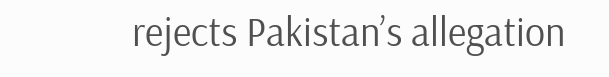rejects Pakistan’s allegation